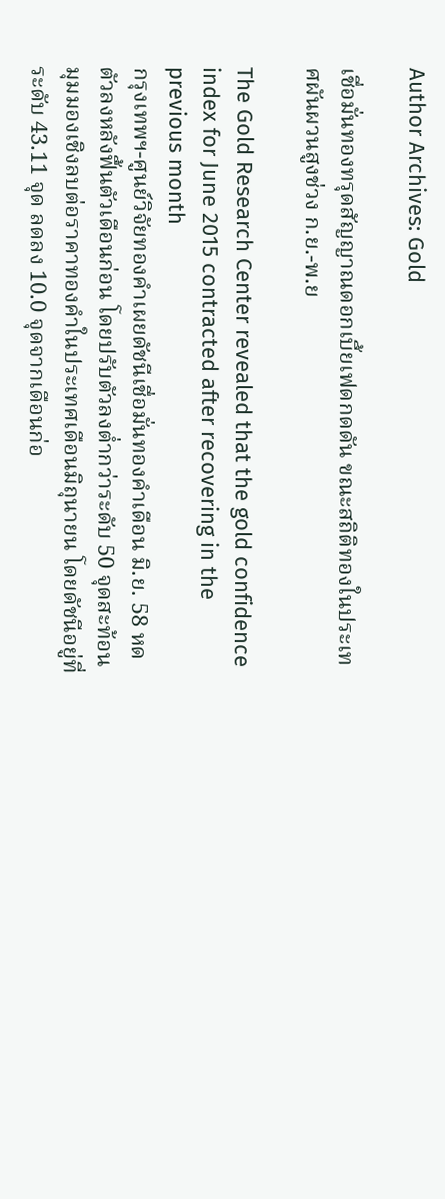Author Archives: Gold

เชื่อมั่นทองทรุดสัญญาณดอกเบี้ยเฟดกดดัน ขณะสถิติทองในประเทศผันผวนสูงช่วง ก.ย.-พ.ย

The Gold Research Center revealed that the gold confidence index for June 2015 contracted after recovering in the previous month
กรุงเทพฯ-ศูนย์วิจัยทองคำเผยดัชนีเชื่อมั่นทองคำเดือน มิ.ย. 58 หดตัวลงหลังฟื้นตัวเดือนก่อน โดยปรับตัวลงต่ำกว่าระดับ 50 จุดสะท้อนมุมมองเชิงลบต่อราคาทองคำในประเทศเดือนมิถุนายน โดยดัชนีอยู่ที่ระดับ 43.11 จุด ลดลง 10.0 จุดจากเดือนก่อ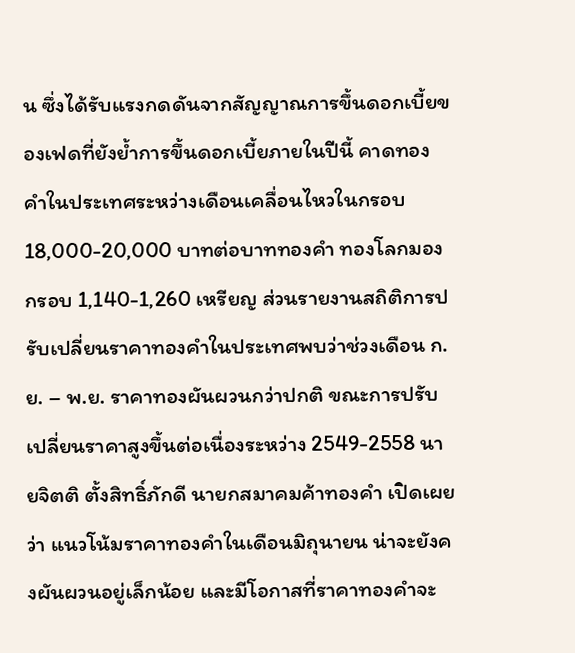น ซึ่งได้รับแรงกดดันจากสัญญาณการขึ้นดอกเบี้ยของเฟดที่ยังย้ำการขึ้นดอกเบี้ยภายในปีนี้ คาดทองคำในประเทศระหว่างเดือนเคลื่อนไหวในกรอบ 18,000-20,000 บาทต่อบาททองคำ ทองโลกมองกรอบ 1,140-1,260 เหรียญ ส่วนรายงานสถิติการปรับเปลี่ยนราคาทองคำในประเทศพบว่าช่วงเดือน ก.ย. – พ.ย. ราคาทองผันผวนกว่าปกติ ขณะการปรับเปลี่ยนราคาสูงขึ้นต่อเนื่องระหว่าง 2549-2558 นายจิตติ ตั้งสิทธิ์ภักดี นายกสมาคมค้าทองคำ เปิดเผยว่า แนวโน้มราคาทองคำในเดือนมิถุนายน น่าจะยังคงผันผวนอยู่เล็กน้อย และมีโอกาสที่ราคาทองคำจะ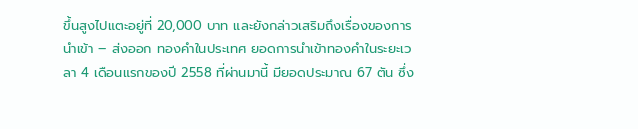ขึ้นสูงไปแตะอยู่ที่ 20,000 บาท และยังกล่าวเสริมถึงเรื่องของการนำเข้า – ส่งออก ทองคำในประเทศ ยอดการนำเข้าทองคำในระยะเวลา 4 เดือนแรกของปี 2558 ที่ผ่านมานี้ มียอดประมาณ 67 ตัน ซึ่ง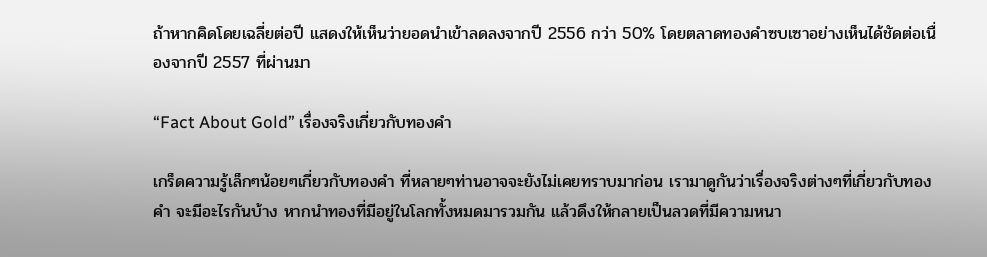ถ้าหากคิดโดยเฉลี่ยต่อปี แสดงให้เห็นว่ายอดนำเข้าลดลงจากปี 2556 กว่า 50% โดยตลาดทองคำซบเซาอย่างเห็นได้ชัดต่อเนื่องจากปี 2557 ที่ผ่านมา

“Fact About Gold” เรื่องจริงเกี่ยวกับทองคำ

เกร็ดความรู้เล็กๆน้อยๆเกี่ยวกับทองคำ ที่หลายๆท่านอาจจะยังไม่เคยทราบมาก่อน เรามาดูกันว่าเรื่องจริงต่างๆที่เกี่ยวกับทองคำ จะมีอะไรกันบ้าง หากนำทองที่มีอยู่ในโลกทั้งหมดมารวมกัน แล้วดึงให้กลายเป็นลวดที่มีความหนา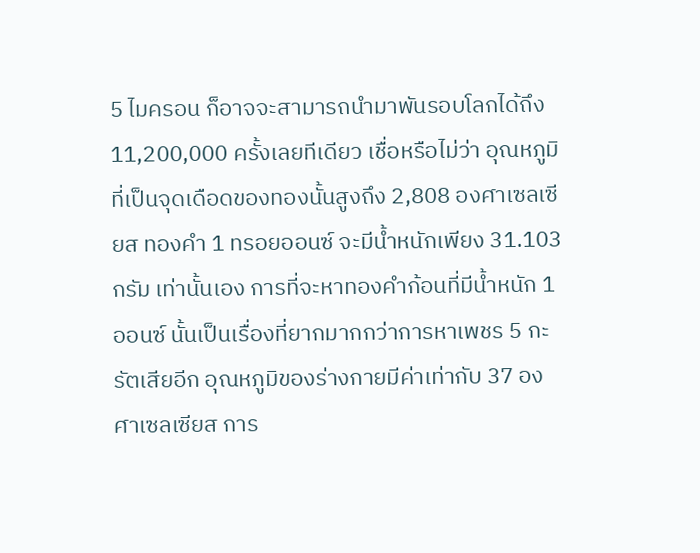5 ไมครอน ก็อาจจะสามารถนำมาพันรอบโลกได้ถึง 11,200,000 ครั้งเลยทีเดียว เชื่อหรือไม่ว่า อุณหภูมิที่เป็นจุดเดือดของทองนั้นสูงถึง 2,808 องศาเซลเซียส ทองคำ 1 ทรอยออนซ์ จะมีน้ำหนักเพียง 31.103 กรัม เท่านั้นเอง การที่จะหาทองคำก้อนที่มีน้ำหนัก 1 ออนซ์ นั้นเป็นเรื่องที่ยากมากกว่าการหาเพชร 5 กะรัตเสียอีก อุณหภูมิของร่างกายมีค่าเท่ากับ 37 องศาเซลเซียส การ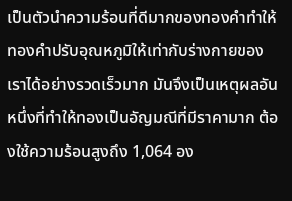เป็นตัวนำความร้อนที่ดีมากของทองคำทำให้ทองคำปรับอุณหภูมิให้เท่ากับร่างกายของเราได้อย่างรวดเร็วมาก มันจึงเป็นเหตุผลอันหนึ่งที่ทำให้ทองเป็นอัญมณีที่มีราคามาก ต้องใช้ความร้อนสูงถึง 1,064 อง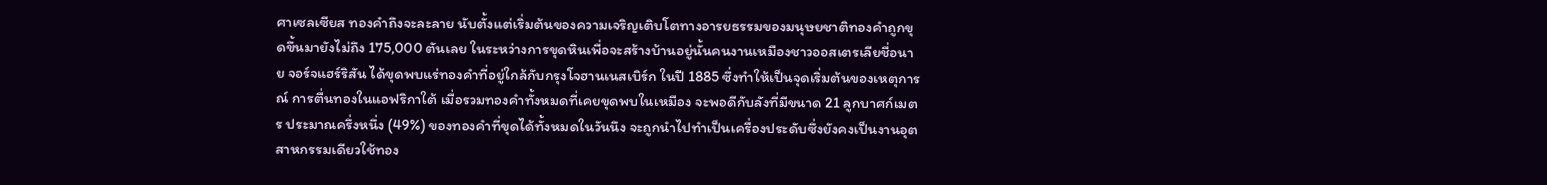ศาเซลเซียส ทองคำถึงจะละลาย นับตั้งแต่เริ่มต้นของความเจริญเติบโตทางอารยธรรมของมนุษยชาติทองคำถูกขุดขึ้นมายังไม่ถึง 175,000 ตันเลย ในระหว่างการขุดหินเพื่อจะสร้างบ้านอยู่นั้นคนงานเหมืองชาวออสเตรเลียชื่อนาย จอร์จแฮร์ริสัน ได้ขุดพบแร่ทองคำที่อยู่ใกล้กับกรุงโจฮานเนสเบิร์ก ในปี 1885 ซึ่งทำให้เป็นจุดเริ่มต้นของเหตุการณ์ การตื่นทองในแอฟริกาใต้ เมื่อรวมทองคำทั้งหมดที่เคยขุดพบในเหมือง จะพอดีกับลังที่มีขนาด 21 ลูกบาศก์เมตร ประมาณครึ่งหนึ่ง (49%) ของทองคำที่ขุดได้ทั้งหมดในวันนึง จะถูกนำไปทำเป็นเครื่องประดับซึ่งยังคงเป็นงานอุตสาหกรรมเดียวใช้ทอง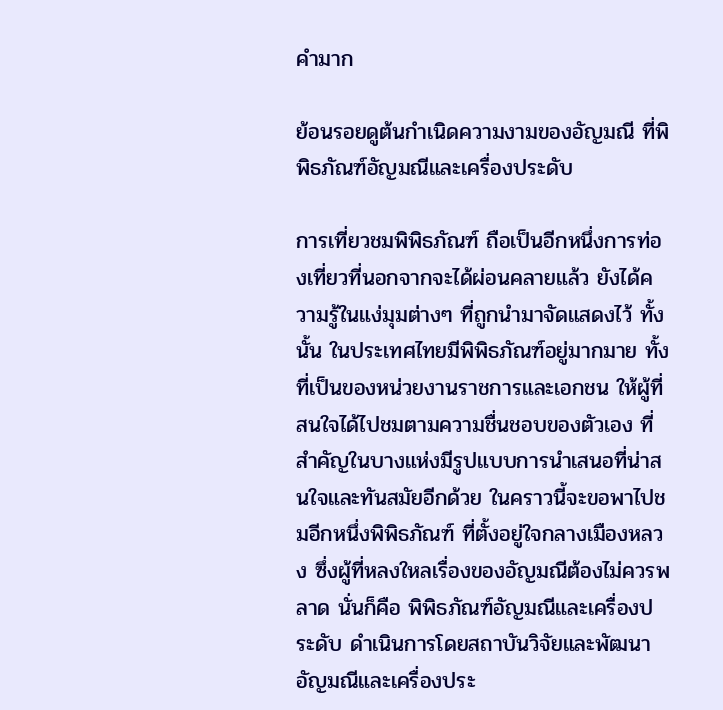คำมาก

ย้อนรอยดูต้นกำเนิดความงามของอัญมณี ที่พิพิธภัณฑ์อัญมณีและเครื่องประดับ

การเที่ยวชมพิพิธภัณฑ์ ถือเป็นอีกหนึ่งการท่องเที่ยวที่นอกจากจะได้ผ่อนคลายแล้ว ยังได้ความรู้ในแง่มุมต่างๆ ที่ถูกนำมาจัดแสดงไว้ ทั้งนั้น ในประเทศไทยมีพิพิธภัณฑ์อยู่มากมาย ทั้งที่เป็นของหน่วยงานราชการและเอกชน ให้ผู้ที่สนใจได้ไปชมตามความชื่นชอบของตัวเอง ที่สำคัญในบางแห่งมีรูปแบบการนำเสนอที่น่าสนใจและทันสมัยอีกด้วย ในคราวนี้จะขอพาไปชมอีกหนึ่งพิพิธภัณฑ์ ที่ตั้งอยู่ใจกลางเมืองหลวง ซึ่งผู้ที่หลงใหลเรื่องของอัญมณีต้องไม่ควรพลาด นั่นก็คือ พิพิธภัณฑ์อัญมณีและเครื่องประดับ ดำเนินการโดยสถาบันวิจัยและพัฒนาอัญมณีและเครื่องประ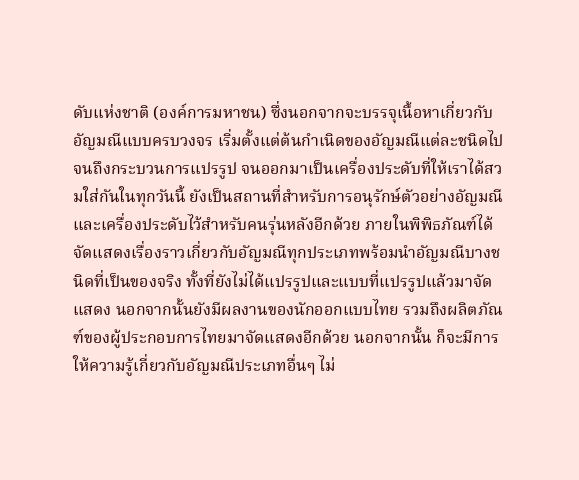ดับแห่งชาติ (องค์การมหาชน) ซึ่งนอกจากจะบรรจุเนื้อหาเกี่ยวกับอัญมณีแบบครบวงจร เริ่มตั้งแต่ต้นกำเนิดของอัญมณีแต่ละชนิดไปจนถึงกระบวนการแปรรูป จนออกมาเป็นเครื่องประดับที่ให้เราได้สวมใส่กันในทุกวันนี้ ยังเป็นสถานที่สำหรับการอนุรักษ์ตัวอย่างอัญมณีและเครื่องประดับไว้สำหรับคนรุ่นหลังอีกด้วย ภายในพิพิธภัณฑ์ได้จัดแสดงเรื่องราวเกี่ยวกับอัญมณีทุกประเภทพร้อมนำอัญมณีบางชนิดที่เป็นของจริง ทั้งที่ยังไม่ได้แปรรูปและแบบที่แปรรูปแล้วมาจัดแสดง นอกจากนั้นยังมีผลงานของนักออกแบบไทย รวมถึงผลิตภัณฑ์ของผู้ประกอบการไทยมาจัดแสดงอีกด้วย นอกจากนั้น ก็จะมีการให้ความรู้เกี่ยวกับอัญมณีประเภทอื่นๆ ไม่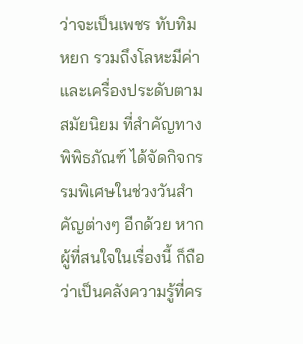ว่าจะเป็นเพชร ทับทิม หยก รวมถึงโลหะมีค่า และเครื่องประดับตามสมัยนิยม ที่สำคัญทางพิพิธภัณฑ์ ได้จัดกิจกรรมพิเศษในช่วงวันสำคัญต่างๆ อีกด้วย หากผู้ที่สนใจในเรื่องนี้ ก็ถือว่าเป็นคลังความรู้ที่คร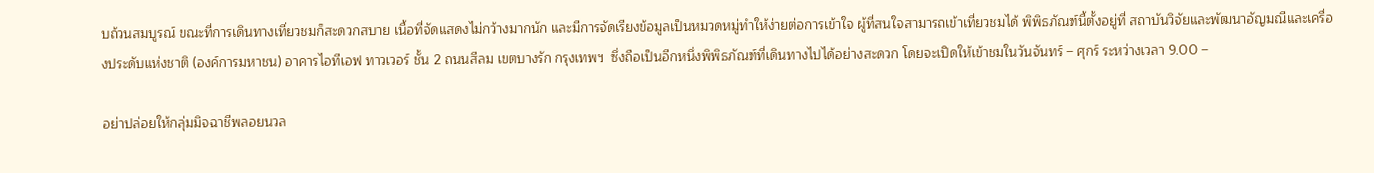บถ้วนสมบูรณ์ ขณะที่การเดินทางเที่ยวชมก็สะดวกสบาย เนื้อที่จัดแสดงไม่กว้างมากนัก และมีการจัดเรียงข้อมูลเป็นหมวดหมู่ทำให้ง่ายต่อการเข้าใจ ผู้ที่สนใจสามารถเข้าเที่ยวชมได้ พิพิธภัณฑ์นี้ตั้งอยู่ที่ สถาบันวิจัยและพัฒนาอัญมณีและเครื่องประดับแห่งชาติ (องค์การมหาชน) อาคารไอทีเอฟ ทาวเวอร์ ชั้น 2 ถนนสีลม เขตบางรัก กรุงเทพฯ  ซึ่งถือเป็นอีกหนึ่งพิพิธภัณฑ์ที่เดินทางไปได้อย่างสะดวก โดยจะเปิดให้เข้าชมในวันจันทร์ – ศุกร์ ระหว่างเวลา 9.00 –

อย่าปล่อยให้กลุ่มมิจฉาชีพลอยนวล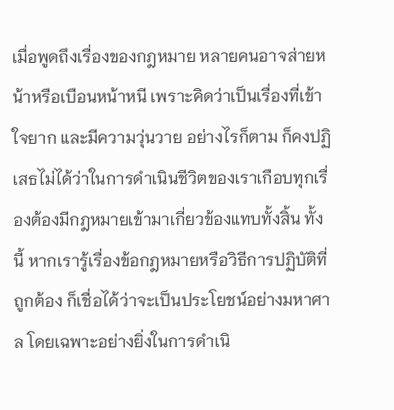เมื่อพูดถึงเรื่องของกฎหมาย หลายคนอาจส่ายหน้าหรือเบือนหน้าหนี เพราะคิดว่าเป็นเรื่องที่เข้าใจยาก และมีความวุ่นวาย อย่างไรก็ตาม ก็คงปฏิเสธไม่ได้ว่าในการดำเนินชีวิตของเราเกือบทุกเรื่องต้องมีกฎหมายเข้ามาเกี่ยวข้องแทบทั้งสิ้น ทั้งนี้ หากเรารู้เรื่องข้อกฎหมายหรือวิธีการปฏิบัติที่ถูกต้อง ก็เชื่อได้ว่าจะเป็นประโยชน์อย่างมหาศาล โดยเฉพาะอย่างยิ่งในการดำเนิ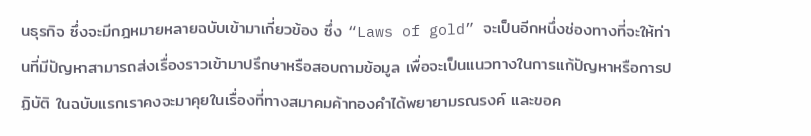นธุรกิจ ซึ่งจะมีกฎหมายหลายฉบับเข้ามาเกี่ยวข้อง ซึ่ง “Laws of gold” จะเป็นอีกหนึ่งช่องทางที่จะให้ท่านที่มีปัญหาสามารถส่งเรื่องราวเข้ามาปรึกษาหรือสอบถามข้อมูล เพื่อจะเป็นแนวทางในการแก้ปัญหาหรือการปฏิบัติ ในฉบับแรกเราคงจะมาคุยในเรื่องที่ทางสมาคมค้าทองคำได้พยายามรณรงค์ และขอค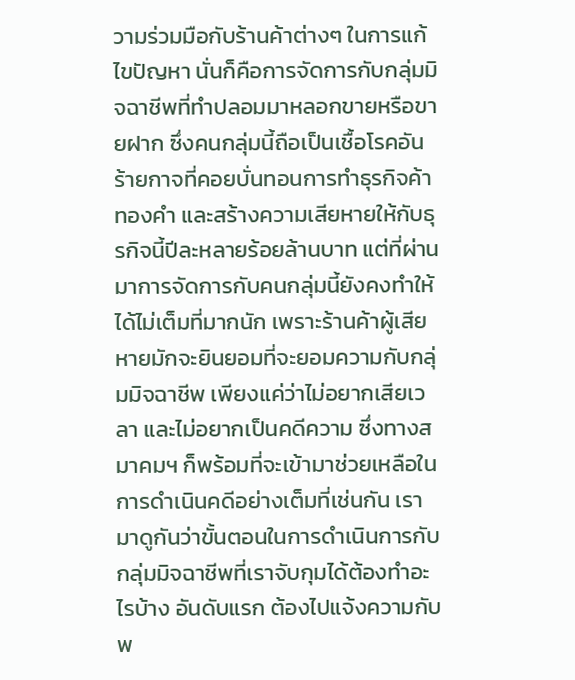วามร่วมมือกับร้านค้าต่างๆ ในการแก้ไขปัญหา นั่นก็คือการจัดการกับกลุ่มมิจฉาชีพที่ทำปลอมมาหลอกขายหรือขายฝาก ซึ่งคนกลุ่มนี้ถือเป็นเชื้อโรคอันร้ายกาจที่คอยบั่นทอนการทำธุรกิจค้าทองคำ และสร้างความเสียหายให้กับธุรกิจนี้ปีละหลายร้อยล้านบาท แต่ที่ผ่านมาการจัดการกับคนกลุ่มนี้ยังคงทำให้ได้ไม่เต็มที่มากนัก เพราะร้านค้าผู้เสียหายมักจะยินยอมที่จะยอมความกับกลุ่มมิจฉาชีพ เพียงแค่ว่าไม่อยากเสียเวลา และไม่อยากเป็นคดีความ ซึ่งทางสมาคมฯ ก็พร้อมที่จะเข้ามาช่วยเหลือในการดำเนินคดีอย่างเต็มที่เช่นกัน เรามาดูกันว่าขั้นตอนในการดำเนินการกับกลุ่มมิจฉาชีพที่เราจับกุมได้ต้องทำอะไรบ้าง อันดับแรก ต้องไปแจ้งความกับพ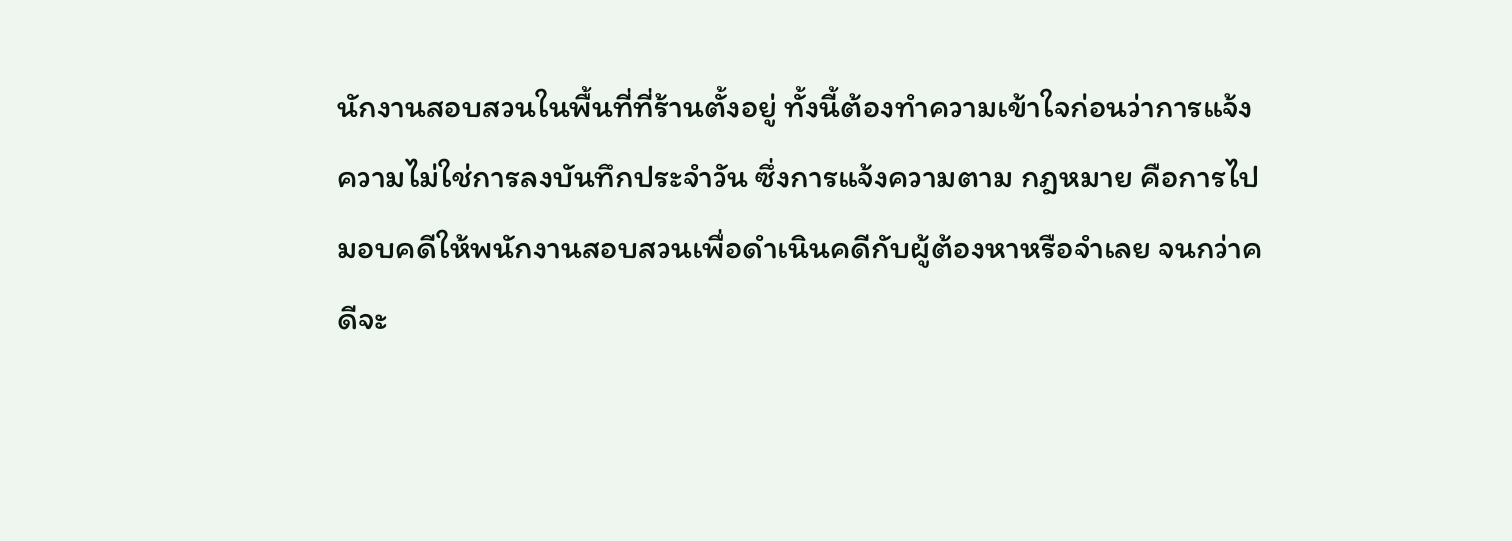นักงานสอบสวนในพื้นที่ที่ร้านตั้งอยู่ ทั้งนี้ต้องทำความเข้าใจก่อนว่าการแจ้งความไม่ใช่การลงบันทึกประจำวัน ซึ่งการแจ้งความตาม กฎหมาย คือการไปมอบคดีให้พนักงานสอบสวนเพื่อดำเนินคดีกับผู้ต้องหาหรือจำเลย จนกว่าคดีจะ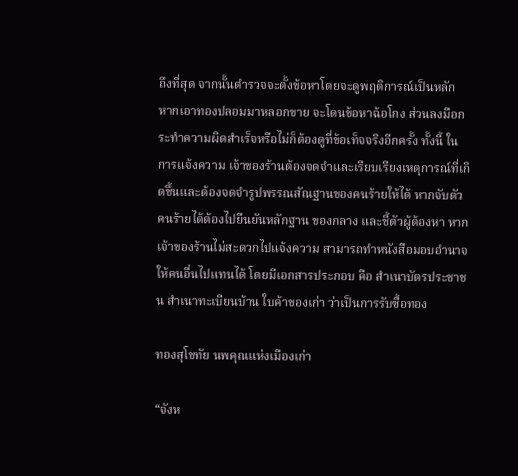ถึงที่สุด จากนั้นตำรวจจะตั้งข้อหาโดยจะดูพฤติการณ์เป็นหลัก หากเอาทองปลอมมาหลอกขาย จะโดนข้อหาฉ้อโกง ส่วนลงมือกระทำความผิดสำเร็จหรือไม่ก็ต้องดูที่ข้อเท็จจริงอีกครั้ง ทั้งนี้ ในการแจ้งความ เจ้าของร้านต้องจดจำและเรียบเรียงเหตุการณ์ที่เกิดขึ้นและต้องจดจำรูปพรรณสัณฐานของคนร้ายให้ได้ หากจับตัวคนร้ายได้ต้องไปยืนยันหลักฐาน ของกลาง และชี้ตัวผู้ต้องหา หากเจ้าของร้านไม่สะดวกไปแจ้งความ สามารถทำหนังสือมอบอำนาจให้คนอื่นไปแทนได้ โดยมีเอกสารประกอบ คือ สำเนาบัตรประชาชน สำเนาทะเบียนบ้าน ใบค้าของเก่า ว่าเป็นการรับซื้อทอง

ทองสุโขทัย นพคุณแห่งเมืองเก่า

“จังห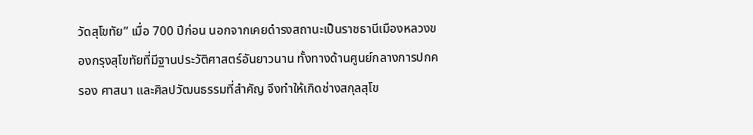วัดสุโขทัย” เมื่อ 700 ปีก่อน นอกจากเคยดำรงสถานะเป็นราชธานีเมืองหลวงของกรุงสุโขทัยที่มีฐานประวัติศาสตร์อันยาวนาน ทั้งทางด้านศูนย์กลางการปกครอง ศาสนา และศิลปวัฒนธรรมที่สำคัญ จึงทำให้เกิดช่างสกุลสุโข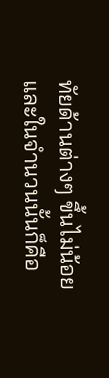ทัยด้านต่างๆ ขึ้นไม่น้อย และในจำนวนนั้นก็คือ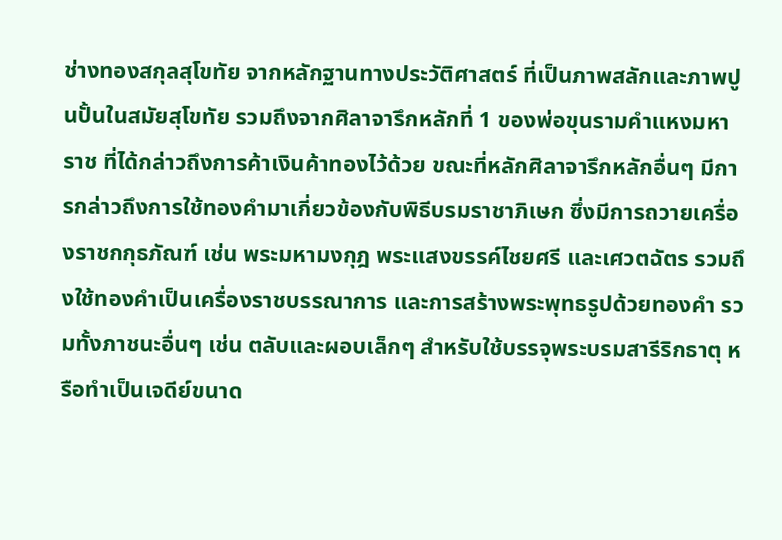ช่างทองสกุลสุโขทัย จากหลักฐานทางประวัติศาสตร์ ที่เป็นภาพสลักและภาพปูนปั้นในสมัยสุโขทัย รวมถึงจากศิลาจารึกหลักที่ 1 ของพ่อขุนรามคำแหงมหาราช ที่ได้กล่าวถึงการค้าเงินค้าทองไว้ด้วย ขณะที่หลักศิลาจารึกหลักอื่นๆ มีการกล่าวถึงการใช้ทองคำมาเกี่ยวข้องกับพิธีบรมราชาภิเษก ซึ่งมีการถวายเครื่องราชกกุธภัณฑ์ เช่น พระมหามงกุฎ พระแสงขรรค์ไชยศรี และเศวตฉัตร รวมถึงใช้ทองคำเป็นเครื่องราชบรรณาการ และการสร้างพระพุทธรูปด้วยทองคำ รวมทั้งภาชนะอื่นๆ เช่น ตลับและผอบเล็กๆ สำหรับใช้บรรจุพระบรมสารีริกธาตุ หรือทำเป็นเจดีย์ขนาด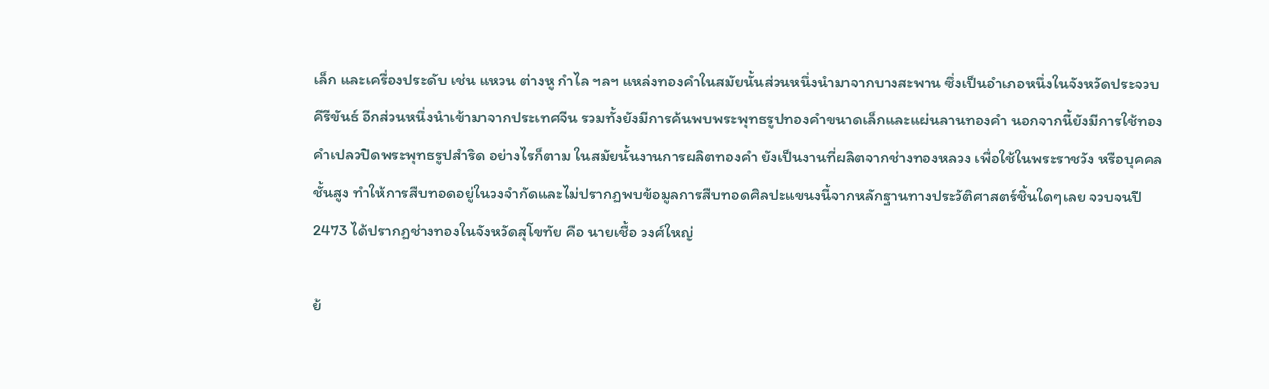เล็ก และเครื่องประดับ เช่น แหวน ต่างหู กำไล ฯลฯ แหล่งทองคำในสมัยนั้นส่วนหนึ่งนำมาจากบางสะพาน ซึ่งเป็นอำเภอหนึ่งในจังหวัดประจวบคีรีขันธ์ อีกส่วนหนึ่งนำเข้ามาจากประเทศจีน รวมทั้งยังมีการค้นพบพระพุทธรูปทองคำขนาดเล็กและแผ่นลานทองคำ นอกจากนี้ยังมีการใช้ทองคำเปลวปิดพระพุทธรูปสำริด อย่างไรก็ตาม ในสมัยนั้นงานการผลิตทองคำ ยังเป็นงานที่ผลิตจากช่างทองหลวง เพื่อใช้ในพระราชวัง หรือบุคคลชั้นสูง ทำให้การสืบทอดอยู่ในวงจำกัดและไม่ปรากฏพบข้อมูลการสืบทอดศิลปะแขนงนี้จากหลักฐานทางประวัติศาสตร์ชิ้นใดๆเลย จวบจนปี 2473 ได้ปรากฏช่างทองในจังหวัดสุโขทัย คือ นายเชื้อ วงศ์ใหญ่

ย้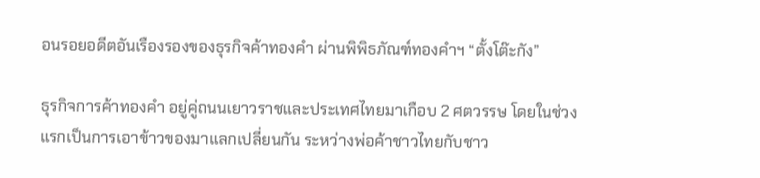อนรอยอดีตอันเรืองรองของธุรกิจค้าทองคำ ผ่านพิพิธภัณฑ์ทองคำฯ “ตั้งโต๊ะกัง”

ธุรกิจการค้าทองคำ อยู่คู่ถนนเยาวราชและประเทศไทยมาเกือบ 2 ศตวรรษ โดยในช่วงแรกเป็นการเอาข้าวของมาแลกเปลี่ยนกัน ระหว่างพ่อค้าชาวไทยกับชาว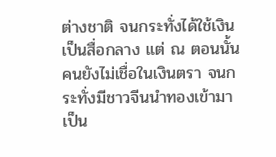ต่างชาติ จนกระทั่งได้ใช้เงินเป็นสื่อกลาง แต่ ณ ตอนนั้นคนยังไม่เชื่อในเงินตรา จนกระทั่งมีชาวจีนนำทองเข้ามาเป็น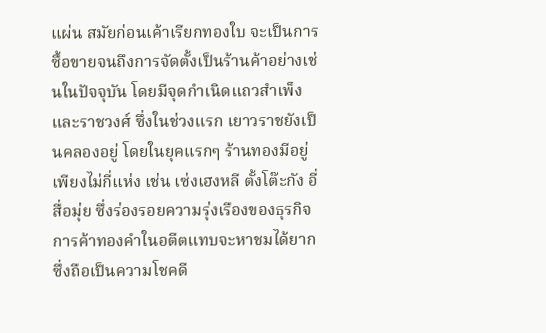แผ่น สมัยก่อนเค้าเรียกทองใบ จะเป็นการซื้อขายจนถึงการจัดตั้งเป็นร้านค้าอย่างเช่นในปัจจุบัน โดยมีจุดกำเนิดแถวสำเพ็ง และราชวงศ์ ซึ่งในช่วงแรก เยาวราชยังเป็นคลองอยู่ โดยในยุคแรกๆ ร้านทองมีอยู่เพียงไม่กี่แห่ง เช่น เซ่งเฮงหลี ตั้งโต๊ะกัง อี่สื่อมุ่ย ซึ่งร่องรอยความรุ่งเรืองของธุรกิจการค้าทองคำในอตีตแทบจะหาชมได้ยาก ซึ่งถือเป็นความโชคดี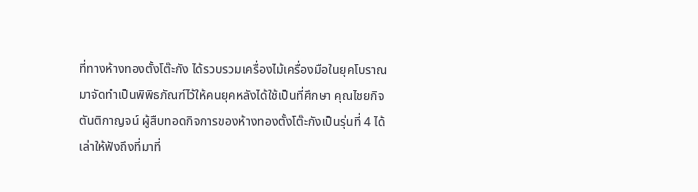ที่ทางห้างทองตั้งโต๊ะกัง ได้รวบรวมเครื่องไม้เครื่องมือในยุคโบราณมาจัดทำเป็นพิพิธภัณฑ์ไว้ให้คนยุคหลังได้ใช้เป็นที่ศึกษา คุณไชยกิจ ตันติกาญจน์ ผู้สืบทอดกิจการของห้างทองตั้งโต๊ะกังเป็นรุ่นที่ 4 ได้เล่าให้ฟังถึงที่มาที่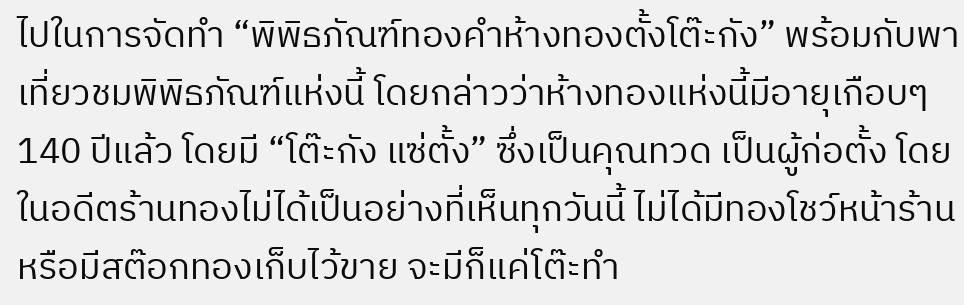ไปในการจัดทำ “พิพิธภัณฑ์ทองคำห้างทองตั้งโต๊ะกัง” พร้อมกับพาเที่ยวชมพิพิธภัณฑ์แห่งนี้ โดยกล่าวว่าห้างทองแห่งนี้มีอายุเกือบๆ 140 ปีแล้ว โดยมี “โต๊ะกัง แซ่ตั้ง” ซึ่งเป็นคุณทวด เป็นผู้ก่อตั้ง โดยในอดีตร้านทองไม่ได้เป็นอย่างที่เห็นทุกวันนี้ ไม่ได้มีทองโชว์หน้าร้านหรือมีสต๊อกทองเก็บไว้ขาย จะมีก็แค่โต๊ะทำ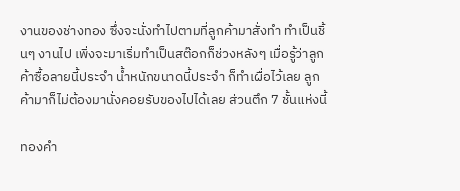งานของช่างทอง ซึ่งจะนั่งทำไปตามที่ลูกค้ามาสั่งทำ ทำเป็นชิ้นๆ งานไป เพิ่งจะมาเริ่มทำเป็นสต๊อกก็ช่วงหลังๆ เมื่อรู้ว่าลูกค้าซื้อลายนี้ประจำ น้ำหนักขนาดนี้ประจำ ก็ทำเผื่อไว้เลย ลูกค้ามาก็ไม่ต้องมานั่งคอยรับของไปได้เลย ส่วนตึก 7 ชั้นแห่งนี้

ทองคำ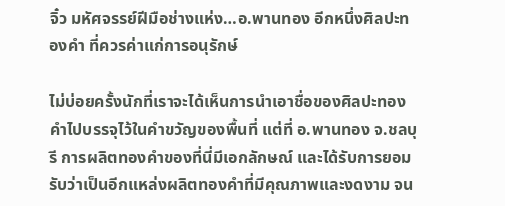จิ๋ว มหัศจรรย์ฝีมือช่างแห่ง…อ.พานทอง อีกหนึ่งศิลปะทองคำ ที่ควรค่าแก่การอนุรักษ์

ไม่บ่อยครั้งนักที่เราจะได้เห็นการนำเอาชื่อของศิลปะทองคำไปบรรจุไว้ในคำขวัญของพื้นที่ แต่ที่ อ.พานทอง จ.ชลบุรี การผลิตทองคำของที่นี่มีเอกลักษณ์ และได้รับการยอมรับว่าเป็นอีกแหล่งผลิตทองคำที่มีคุณภาพและงดงาม จน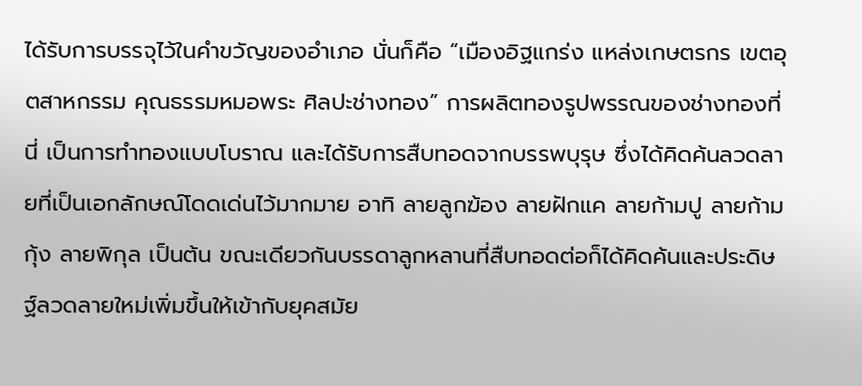ได้รับการบรรจุไว้ในคำขวัญของอำเภอ นั่นก็คือ “เมืองอิฐแกร่ง แหล่งเกษตรกร เขตอุตสาหกรรม คุณธรรมหมอพระ ศิลปะช่างทอง” การผลิตทองรูปพรรณของช่างทองที่นี่ เป็นการทำทองแบบโบราณ และได้รับการสืบทอดจากบรรพบุรุษ ซึ่งได้คิดค้นลวดลายที่เป็นเอกลักษณ์โดดเด่นไว้มากมาย อาทิ ลายลูกฆ้อง ลายฝักแค ลายก้ามปู ลายก้ามกุ้ง ลายพิกุล เป็นต้น ขณะเดียวกันบรรดาลูกหลานที่สืบทอดต่อก็ได้คิดค้นและประดิษฐ์ลวดลายใหม่เพิ่มขึ้นให้เข้ากับยุคสมัย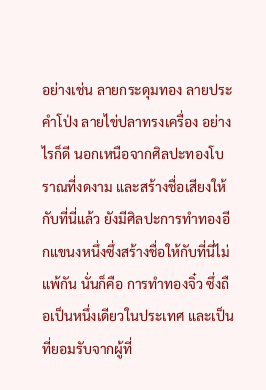อย่างเช่น ลายกระดุมทอง ลายประคำโป่ง ลายไข่ปลาทรงเครื่อง อย่างไรก็ดี นอกเหนือจากศิลปะทองโบราณที่งดงาม และสร้างชื่อเสียงให้กับที่นี่แล้ว ยังมีศิลปะการทำทองอีกแขนงหนึ่งซึ่งสร้างชื่อให้กับที่นี่ไม่แพ้กัน นั่นก็คือ การทำทองจิ๋ว ซึ่งถือเป็นหนึ่งเดียวในประเทศ และเป็นที่ยอมรับจากผู้ที่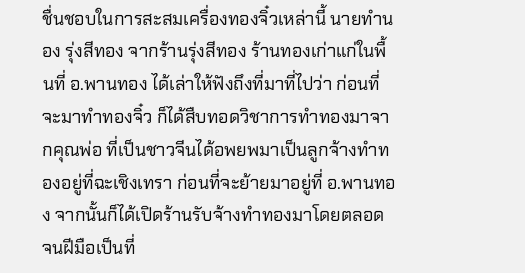ชื่นชอบในการสะสมเครื่องทองจิ๋วเหล่านี้ นายทำนอง รุ่งสีทอง จากร้านรุ่งสีทอง ร้านทองเก่าแก่ในพื้นที่ อ.พานทอง ได้เล่าให้ฟังถึงที่มาที่ไปว่า ก่อนที่จะมาทำทองจิ๋ว ก็ได้สืบทอดวิชาการทำทองมาจากคุณพ่อ ที่เป็นชาวจีนได้อพยพมาเป็นลูกจ้างทำทองอยู่ที่ฉะเชิงเทรา ก่อนที่จะย้ายมาอยู่ที่ อ.พานทอง จากนั้นก็ได้เปิดร้านรับจ้างทำทองมาโดยตลอด จนฝีมือเป็นที่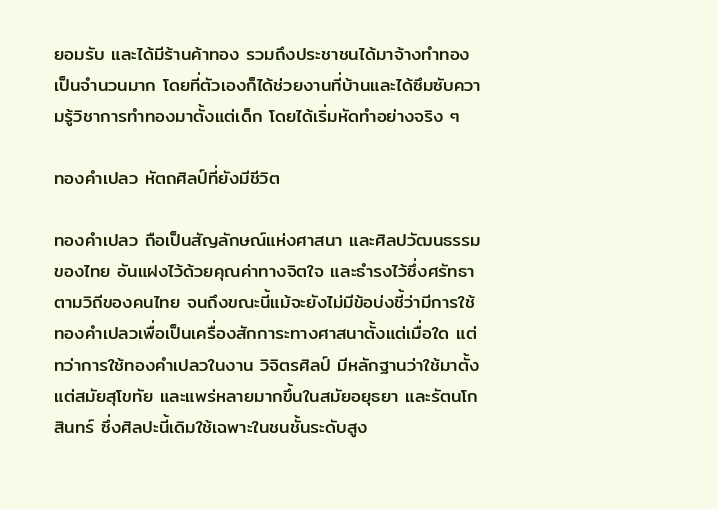ยอมรับ และได้มีร้านค้าทอง รวมถึงประชาชนได้มาจ้างทำทองเป็นจำนวนมาก โดยที่ตัวเองก็ได้ช่วยงานที่บ้านและได้ซึมซับความรู้วิชาการทำทองมาตั้งแต่เด็ก โดยได้เริ่มหัดทำอย่างจริง ๆ

ทองคำเปลว หัตถศิลป์ที่ยังมีชีวิต

ทองคำเปลว ถือเป็นสัญลักษณ์แห่งศาสนา และศิลปวัฒนธรรมของไทย อันแฝงไว้ด้วยคุณค่าทางจิตใจ และธำรงไว้ซึ่งศรัทธาตามวิถีของคนไทย จนถึงขณะนี้แม้จะยังไม่มีข้อบ่งชี้ว่ามีการใช้ทองคำเปลวเพื่อเป็นเครื่องสักการะทางศาสนาตั้งแต่เมื่อใด แต่ทว่าการใช้ทองคำเปลวในงาน วิจิตรศิลป์ มีหลักฐานว่าใช้มาตั้งแต่สมัยสุโขทัย และแพร่หลายมากขึ้นในสมัยอยุธยา และรัตนโกสินทร์ ซึ่งศิลปะนี้เดิมใช้เฉพาะในชนชั้นระดับสูง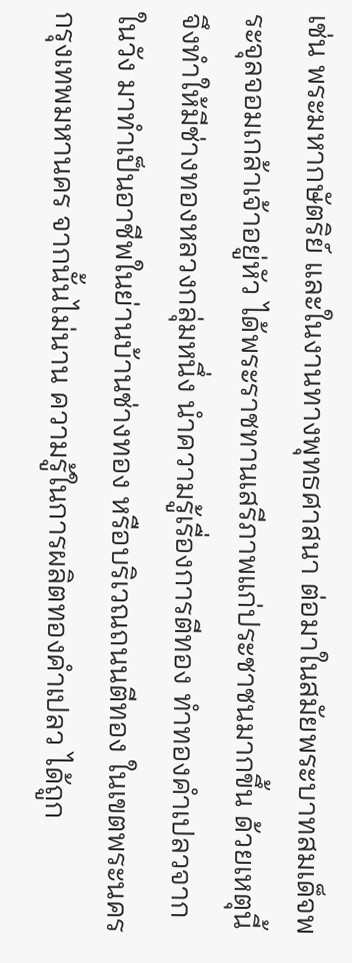เช่น พระมหากษัตริย์ และในงานทางพุทธศาสนา ต่อมาในสมัยพระบาทสมเด็จพระจุลจอมเกล้าเจ้าอยู่หัว ได้พระราชทานเสรีภาพแก่ประชาชนมากขึ้น ด้วยเหตุนี้จึงทำให้มีช่างทองหลวงกลุ่มหนึ่ง นำความรู้เรื่องการตีทอง ทำทองคำเปลวจากในวัง มาทำเป็นอาชีพในย่านบ้านช่างทอง หรือบริเวณถนนตีทอง ในเขตพระนคร กรุงเทพมหานคร จากนั้นไม่นาน ความรู้ในการผลิตทองคำเปลว ได้ถูก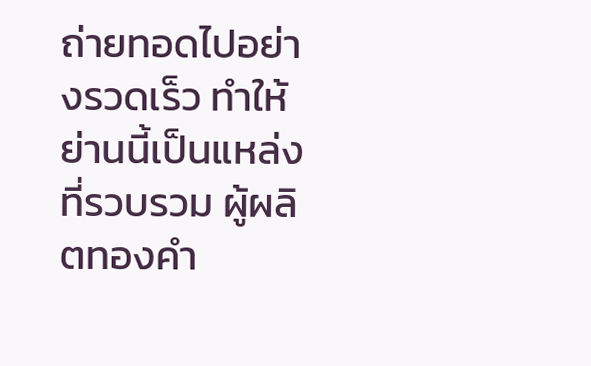ถ่ายทอดไปอย่างรวดเร็ว ทำให้ย่านนี้เป็นแหล่งที่รวบรวม ผู้ผลิตทองคำ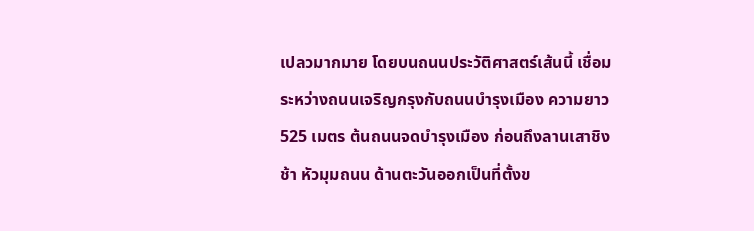เปลวมากมาย โดยบนถนนประวัติศาสตร์เส้นนี้ เชื่อมระหว่างถนนเจริญกรุงกับถนนบำรุงเมือง ความยาว 525 เมตร ต้นถนนจดบำรุงเมือง ก่อนถึงลานเสาชิงช้า หัวมุมถนน ด้านตะวันออกเป็นที่ตั้งข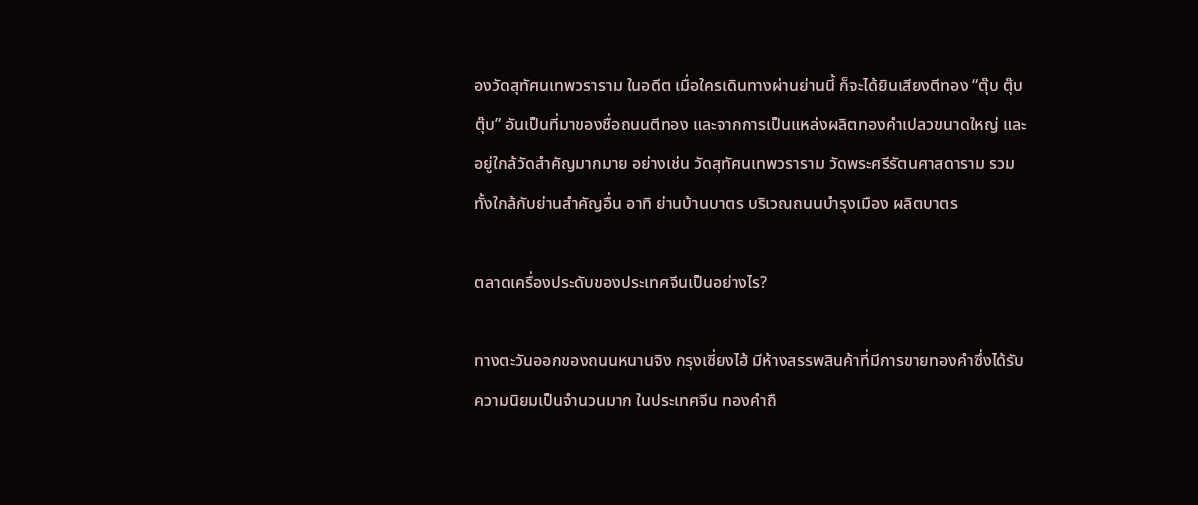องวัดสุทัศนเทพวราราม ในอดีต เมื่อใครเดินทางผ่านย่านนี้ ก็จะได้ยินเสียงตีทอง “ตุ๊บ ตุ๊บ ตุ๊บ” อันเป็นที่มาของชื่อถนนตีทอง และจากการเป็นแหล่งผลิตทองคำเปลวขนาดใหญ่ และอยู่ใกล้วัดสำคัญมากมาย อย่างเช่น วัดสุทัศนเทพวราราม วัดพระศรีรัตนศาสดาราม รวมทั้งใกล้กับย่านสำคัญอื่น อาทิ ย่านบ้านบาตร บริเวณถนนบำรุงเมือง ผลิตบาตร

ตลาดเครื่องประดับของประเทศจีนเป็นอย่างไร?

ทางตะวันออกของถนนหนานจิง กรุงเซี่ยงไฮ้ มีห้างสรรพสินค้าที่มีการขายทองคำซึ่งได้รับความนิยมเป็นจำนวนมาก ในประเทศจีน ทองคำถื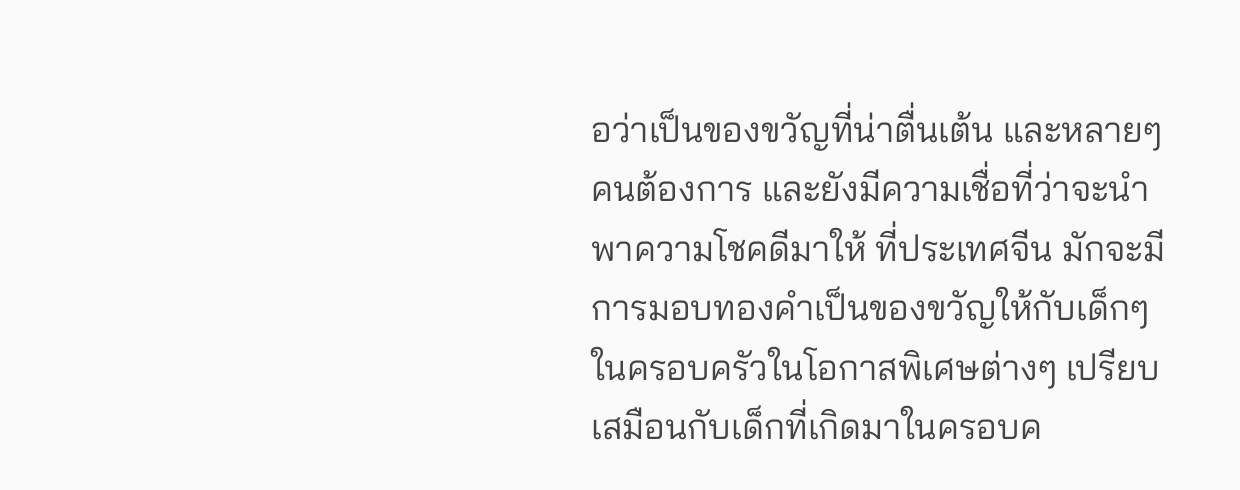อว่าเป็นของขวัญที่น่าตื่นเต้น และหลายๆคนต้องการ และยังมีความเชื่อที่ว่าจะนำพาความโชคดีมาให้ ที่ประเทศจีน มักจะมีการมอบทองคำเป็นของขวัญให้กับเด็กๆในครอบครัวในโอกาสพิเศษต่างๆ เปรียบเสมือนกับเด็กที่เกิดมาในครอบค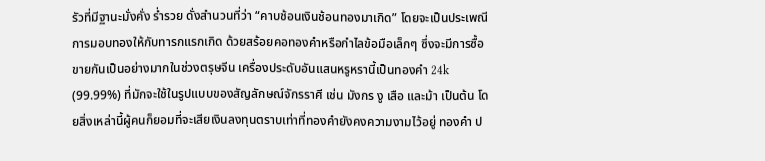รัวที่มีฐานะมั่งคั่ง ร่ำรวย ดั่งสำนวนที่ว่า “คาบช้อนเงินช้อนทองมาเกิด” โดยจะเป็นประเพณีการมอบทองให้กับทารกแรกเกิด ด้วยสร้อยคอทองคำหรือกำไลข้อมือเล็กๆ ซึ่งจะมีการซื้อขายกันเป็นอย่างมากในช่วงตรุษจีน เครื่องประดับอันแสนหรูหรานี้เป็นทองคำ 24k (99.99%) ที่มักจะใช้ในรูปแบบของสัญลักษณ์จักรราศี เช่น มังกร งู เสือ และม้า เป็นต้น โดยสิ่งเหล่านี้ผู้คนก็ยอมที่จะเสียเงินลงทุนตราบเท่าที่ทองคำยังคงความงามไว้อยู่ ทองคำ ป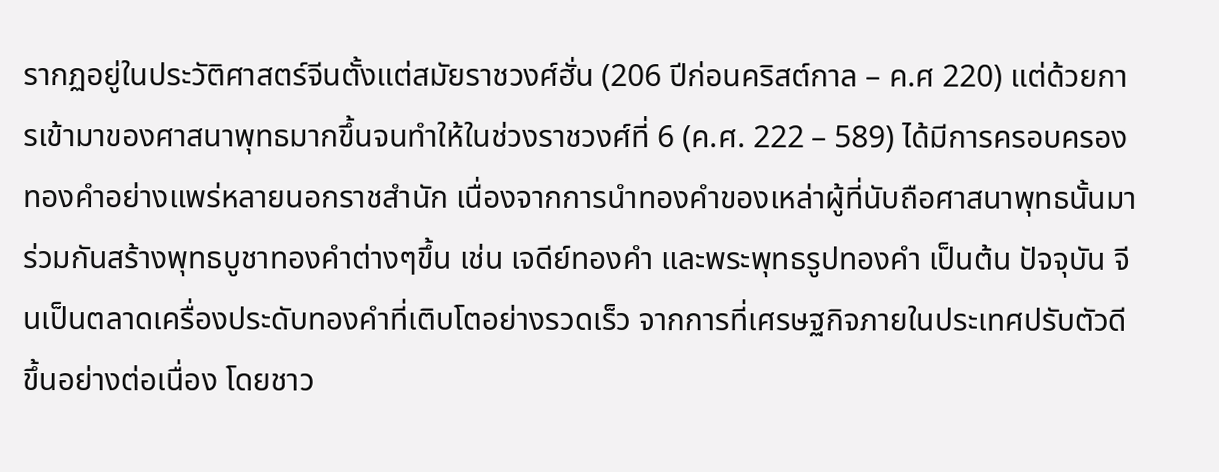รากฏอยู่ในประวัติศาสตร์จีนตั้งแต่สมัยราชวงศ์ฮั่น (206 ปีก่อนคริสต์กาล – ค.ศ 220) แต่ด้วยการเข้ามาของศาสนาพุทธมากขึ้นจนทำให้ในช่วงราชวงศ์ที่ 6 (ค.ศ. 222 – 589) ได้มีการครอบครองทองคำอย่างแพร่หลายนอกราชสำนัก เนื่องจากการนำทองคำของเหล่าผู้ที่นับถือศาสนาพุทธนั้นมาร่วมกันสร้างพุทธบูชาทองคำต่างๆขึ้น เช่น เจดีย์ทองคำ และพระพุทธรูปทองคำ เป็นต้น ปัจจุบัน จีนเป็นตลาดเครื่องประดับทองคำที่เติบโตอย่างรวดเร็ว จากการที่เศรษฐกิจภายในประเทศปรับตัวดีขึ้นอย่างต่อเนื่อง โดยชาว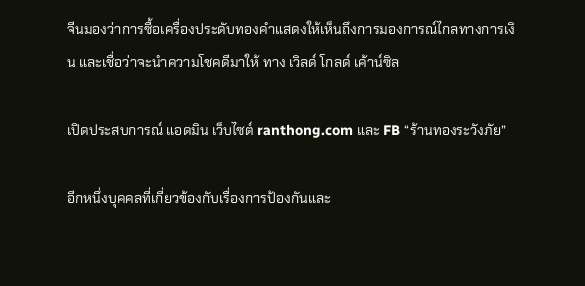จีนมองว่าการซื้อเครื่องประดับทองคำแสดงให้เห็นถึงการมองการณ์ไกลทางการเงิน และเชื่อว่าจะนำความโชคดีมาให้ ทาง เวิลด์ โกลด์ เค้าน์ซิล

เปิดประสบการณ์ แอดมิน เว็บไซต์ ranthong.com และ FB “ร้านทองระวังภัย”

อีกหนึ่งบุคคลที่เกี่ยวข้องกับเรื่องการป้องกันและ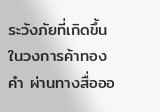ระวังภัยที่เกิดขึ้นในวงการค้าทองคำ ผ่านทางสื่อออ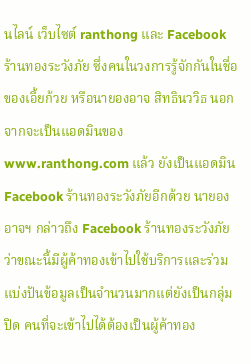นไลน์ เว็บไซต์ ranthong และ Facebook ร้านทองระวังภัย ซึ่งคนในวงการรู้จักกันในชื่อของเอี้ยก้วย หรือนายองอาจ สิทธินววิธ นอกจากจะเป็นแอดมินของ www.ranthong.com แล้ว ยังเป็นแอดมิน Facebook ร้านทองระวังภัยอีกด้วย นายองอาจฯ กล่าวถึง Facebook ร้านทองระวังภัยว่าขณะนี้มีผู้ค้าทองเข้าไปใช้บริการและร่วมแบ่งปันข้อมูลเป็นจำนวนมากแต่ยังเป็นกลุ่มปิด คนที่จะเข้าไปได้ต้องเป็นผู้ค้าทอง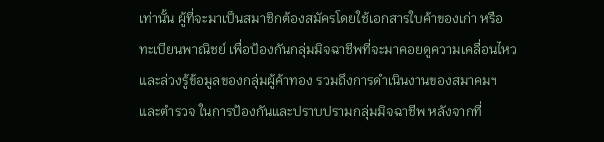เท่านั้น ผู้ที่จะมาเป็นสมาชิกต้องสมัครโดยใช้เอกสารใบค้าของเก่า หรือ ทะเบียนพาณิชย์ เพื่อป้องกันกลุ่มมิจฉาชีพที่จะมาคอยดูความเคลื่อนไหวและล่วงรู้ข้อมูลของกลุ่มผู้ค้าทอง รวมถึงการดำเนินงานของสมาคมฯ และตำรวจ ในการป้องกันและปราบปรามกลุ่มมิจฉาชีพ หลังจากที่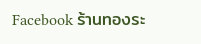Facebook ร้านทองระ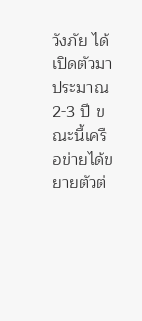วังภัย ได้เปิดตัวมาประมาณ 2-3 ปี ขณะนี้เครือข่ายได้ขยายตัวต่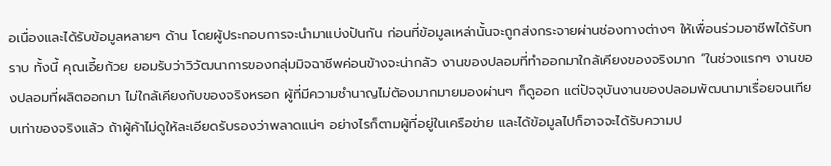อเนื่องและได้รับข้อมูลหลายๆ ด้าน โดยผู้ประกอบการจะนำมาแบ่งปันกัน ก่อนที่ข้อมูลเหล่านั้นจะถูกส่งกระจายผ่านช่องทางต่างๆ ให้เพื่อนร่วมอาชีพได้รับทราบ ทั้งนี้ คุณเอี้ยก้วย ยอมรับว่าวิวัฒนาการของกลุ่มมิจฉาชีพค่อนข้างจะน่ากลัว งานของปลอมที่ทำออกมาใกล้เคียงของจริงมาก “ในช่วงแรกๆ งานของปลอมที่ผลิตออกมา ไม่ใกล้เคียงกับของจริงหรอก ผู้ที่มีความชำนาญไม่ต้องมากมายมองผ่านๆ ก็ดูออก แต่ปัจจุบันงานของปลอมพัฒนามาเรื่อยจนเทียบเท่าของจริงแล้ว ถ้าผู้ค้าไม่ดูให้ละเอียดรับรองว่าพลาดแน่ๆ อย่างไรก็ตามผู้ที่อยู่ในเครือข่าย และได้ข้อมูลไปก็อาจจะได้รับความป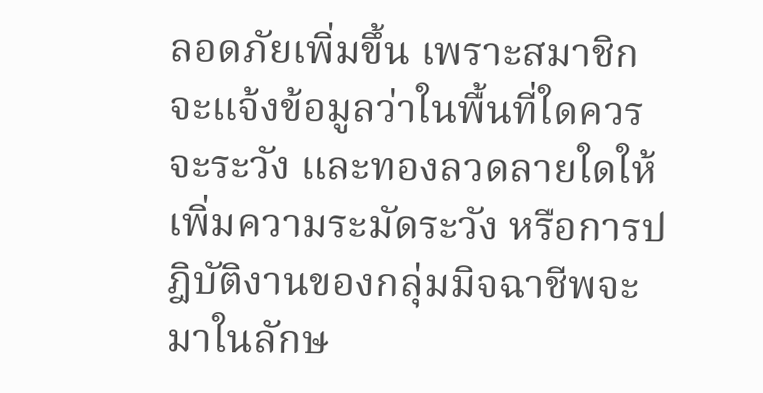ลอดภัยเพิ่มขึ้น เพราะสมาชิกจะแจ้งข้อมูลว่าในพื้นที่ใดควรจะระวัง และทองลวดลายใดให้เพิ่มความระมัดระวัง หรือการปฎิบัติงานของกลุ่มมิจฉาชีพจะมาในลักษ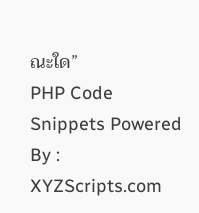ณะใด”
PHP Code Snippets Powered By : XYZScripts.com